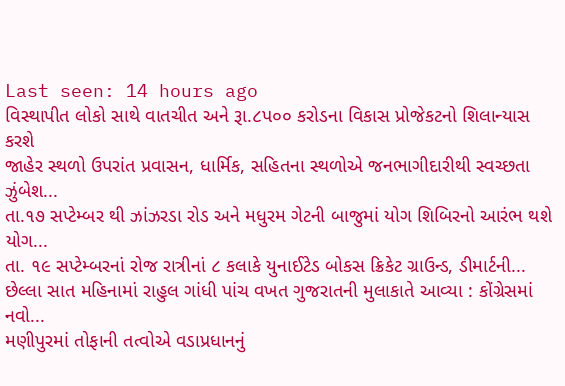Last seen: 14 hours ago
વિસ્થાપીત લોકો સાથે વાતચીત અને રૂા.૮પ૦૦ કરોડના વિકાસ પ્રોજેકટનો શિલાન્યાસ કરશે
જાહેર સ્થળો ઉપરાંત પ્રવાસન, ધાર્મિક, સહિતના સ્થળોએ જનભાગીદારીથી સ્વચ્છતા ઝુંબેશ...
તા.૧૭ સપ્ટેમ્બર થી ઝાંઝરડા રોડ અને મધુરમ ગેટની બાજુમાં યોગ શિબિરનો આરંભ થશે યોગ...
તા. ૧૯ સપ્ટેમ્બરનાં રોજ રાત્રીનાં ૮ કલાકે યુનાઈટેડ બોકસ ક્રિકેટ ગ્રાઉન્ડ, ડીમાર્ટની...
છેલ્લા સાત મહિનામાં રાહુલ ગાંધી પાંચ વખત ગુજરાતની મુલાકાતે આવ્યા : કોંગ્રેસમાં નવો...
મણીપુરમાં તોફાની તત્વોએ વડાપ્રધાનનું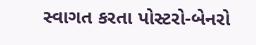સ્વાગત કરતા પોસ્ટરો-બેનરો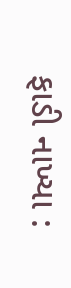ફાડી નાખ્યા :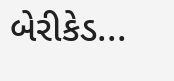બેરીકેડ...